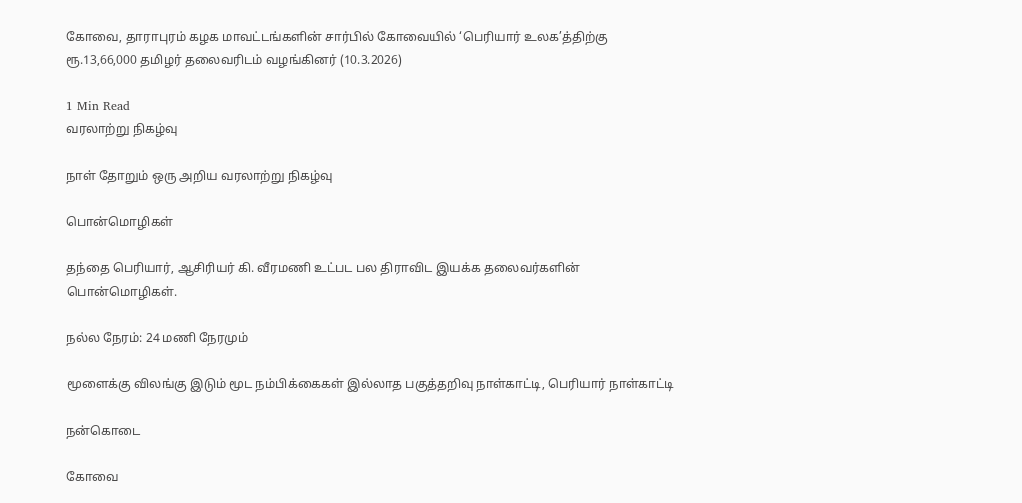கோவை, தாராபுரம் கழக மாவட்டங்களின் சார்பில் கோவையில் ‘பெரியார் உலக’த்திற்கு ரூ.13,66,000 தமிழர் தலைவரிடம் வழங்கினர் (10.3.2026)

1 Min Read
வரலாற்று நிகழ்வு

நாள் தோறும் ஒரு அறிய வரலாற்று நிகழ்வு

பொன்மொழிகள்

தந்தை பெரியார், ஆசிரியர் கி. வீரமணி உட்பட பல திராவிட இயக்க தலைவர்களின் பொன்மொழிகள்.

நல்ல நேரம்: 24 மணி நேரமும்

மூளைக்கு விலங்கு இடும் மூட நம்பிக்கைகள் இல்லாத பகுத்தறிவு நாள்காட்டி, பெரியார் நாள்காட்டி

நன்கொடை

கோவை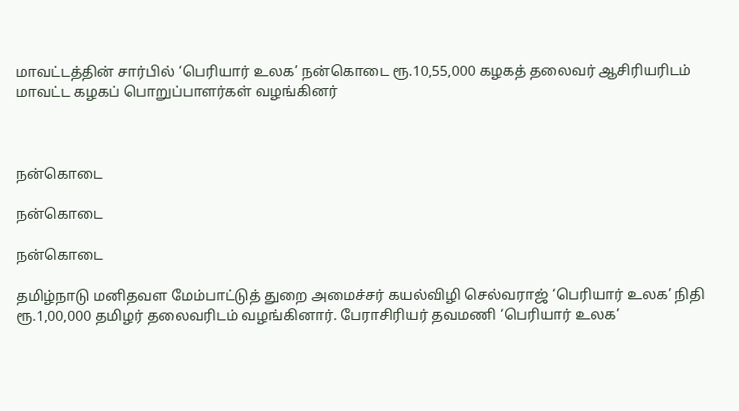மாவட்டத்தின் சார்பில் ‘பெரியார் உலக’ நன்கொடை ரூ.10,55,000 கழகத் தலைவர் ஆசிரியரிடம் மாவட்ட கழகப் பொறுப்பாளர்கள் வழங்கினர்



நன்கொடை

நன்கொடை

நன்கொடை

தமிழ்நாடு மனிதவள மேம்பாட்டுத் துறை அமைச்சர் கயல்விழி செல்வராஜ் ‘பெரியார் உலக’ நிதி ரூ.1,00,000 தமிழர் தலைவரிடம் வழங்கினார். பேராசிரியர் தவமணி ‘பெரியார் உலக’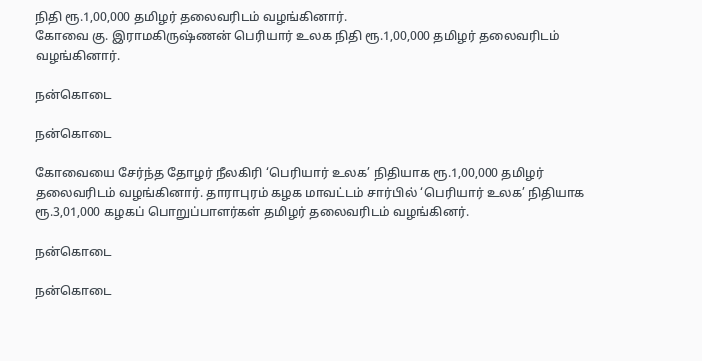நிதி ரூ.1,00,000 தமிழர் தலைவரிடம் வழங்கினார்.
கோவை கு. இராமகிருஷ்ணன் பெரியார் உலக நிதி ரூ.1,00,000 தமிழர் தலைவரிடம் வழங்கினார்.

நன்கொடை

நன்கொடை

கோவையை சேர்ந்த தோழர் நீலகிரி ‘பெரியார் உலக’ நிதியாக ரூ.1,00,000 தமிழர் தலைவரிடம் வழங்கினார். தாராபுரம் கழக மாவட்டம் சார்பில் ‘பெரியார் உலக’ நிதியாக ரூ.3,01,000 கழகப் பொறுப்பாளர்கள் தமிழர் தலைவரிடம் வழங்கினர்.

நன்கொடை

நன்கொடை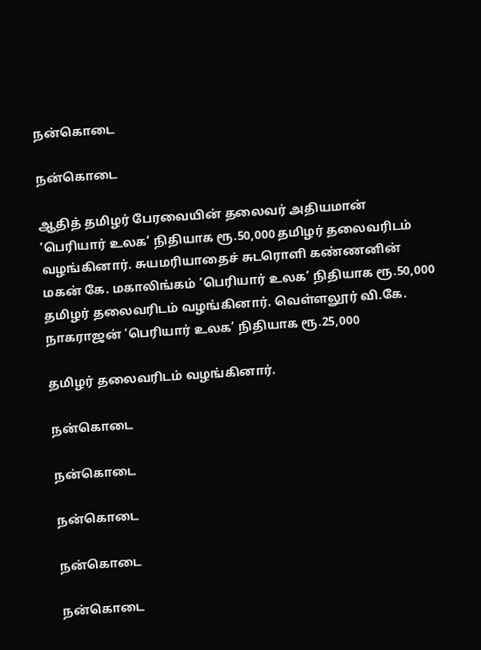நன்கொடை

நன்கொடை

ஆதித் தமிழர் பேரவையின் தலைவர் அதியமான் ‘பெரியார் உலக’ நிதியாக ரூ.50,000 தமிழர் தலைவரிடம் வழங்கினார். சுயமரியாதைச் சுடரொளி கண்ணனின் மகன் கே. மகாலிங்கம் ‘பெரியார் உலக’ நிதியாக ரூ.50,000 தமிழர் தலைவரிடம் வழங்கினார். வெள்ளலூர் வி.கே. நாகராஜன் ‘பெரியார் உலக’ நிதியாக ரூ.25,000

தமிழர் தலைவரிடம் வழங்கினார்.

நன்கொடை

நன்கொடை

நன்கொடை

நன்கொடை

நன்கொடை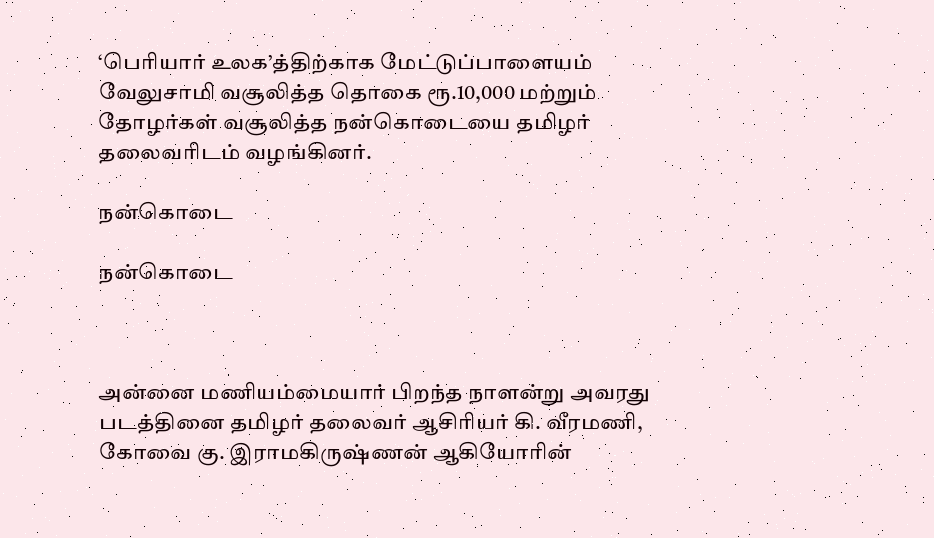‘பெரியார் உலக’த்திற்காக மேட்டுப்பாளையம் வேலுசாமி வசூலித்த தொகை ரூ.10,000 மற்றும் தோழர்கள் வசூலித்த நன்கொடையை தமிழர் தலைவரிடம் வழங்கினர்.

நன்கொடை

நன்கொடை



அன்னை மணியம்மையார் பிறந்த நாளன்று அவரது படத்தினை தமிழர் தலைவர் ஆசிரியர் கி. வீரமணி, கோவை கு. இராமகிருஷ்ணன் ஆகியோரின்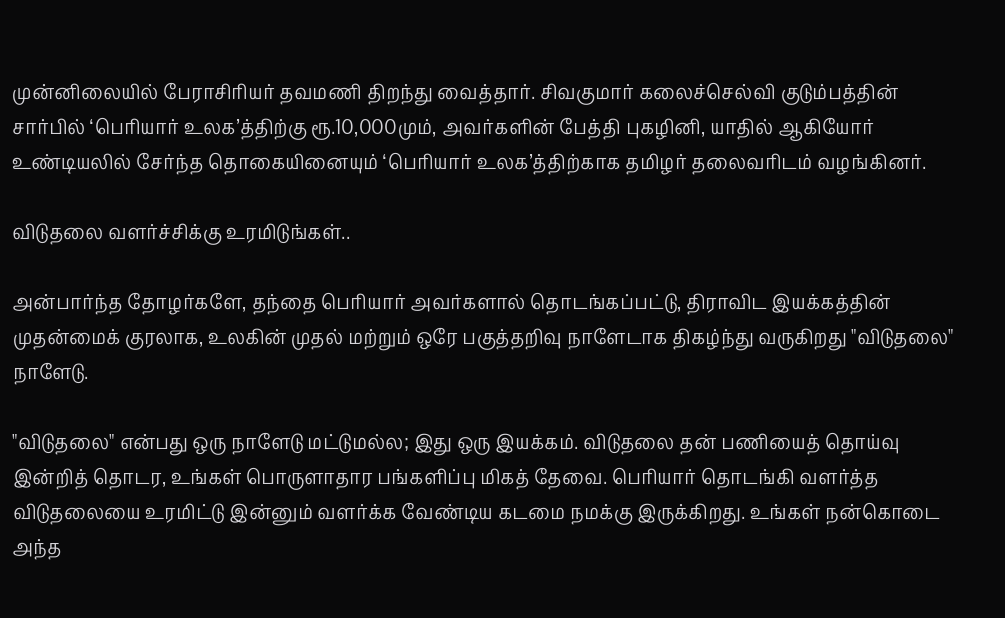முன்னிலையில் பேராசிரியர் தவமணி திறந்து வைத்தார். சிவகுமார் கலைச்செல்வி குடும்பத்தின் சார்பில் ‘பெரியார் உலக’த்திற்கு ரூ.10,000மும், அவர்களின் பேத்தி புகழினி, யாதில் ஆகியோர் உண்டியலில் சேர்ந்த தொகையினையும் ‘பெரியார் உலக’த்திற்காக தமிழர் தலைவரிடம் வழங்கினர்.

விடுதலை வளர்ச்சிக்கு உரமிடுங்கள்..

அன்பார்ந்த தோழர்களே, தந்தை பெரியார் அவர்களால் தொடங்கப்பட்டு, திராவிட இயக்கத்தின் முதன்மைக் குரலாக, உலகின் முதல் மற்றும் ஒரே பகுத்தறிவு நாளேடாக திகழ்ந்து வருகிறது "விடுதலை" நாளேடு.

"விடுதலை" என்பது ஒரு நாளேடு மட்டுமல்ல; இது ஒரு இயக்கம். விடுதலை தன் பணியைத் தொய்வு இன்றித் தொடர, உங்கள் பொருளாதார பங்களிப்பு மிகத் தேவை. பெரியார் தொடங்கி வளர்த்த விடுதலையை உரமிட்டு இன்னும் வளர்க்க வேண்டிய கடமை நமக்கு இருக்கிறது. உங்கள் நன்கொடை அந்த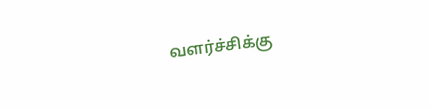வளர்ச்சிக்கு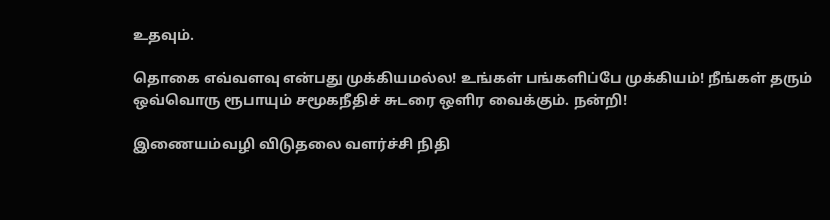உதவும்.

தொகை எவ்வளவு என்பது முக்கியமல்ல! உங்கள் பங்களிப்பே முக்கியம்! நீங்கள் தரும் ஒவ்வொரு ரூபாயும் சமூகநீதிச் சுடரை ஒளிர வைக்கும். நன்றி!

இணையம்வழி விடுதலை வளர்ச்சி நிதி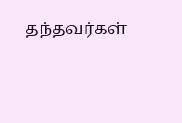தந்தவர்கள்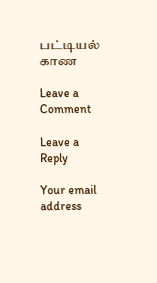பட்டியல் காண

Leave a Comment

Leave a Reply

Your email address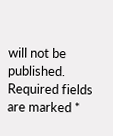will not be published. Required fields are marked *